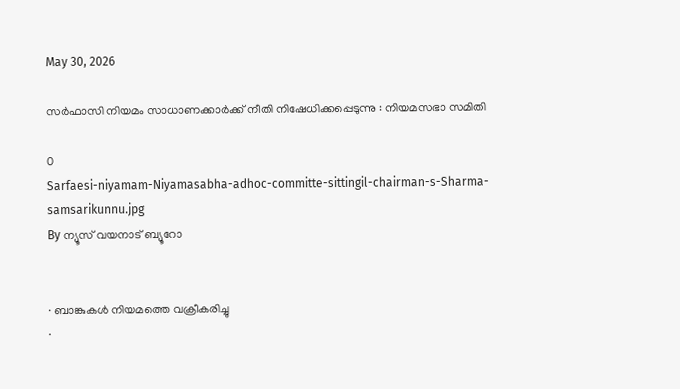May 30, 2026

സര്‍ഫാസി നിയമം സാധാണക്കാര്‍ക്ക് നീതി നിഷേധിക്കപ്പെടുന്നു : നിയമസഭാ സമിതി

0
Sarfaesi-niyamam-Niyamasabha-adhoc-committe-sittingil-chairman-s-Sharma-samsarikunnu.jpg
By ന്യൂസ് വയനാട് ബ്യൂറോ


· ബാങ്കുകള്‍ നിയമത്തെ വക്രീകരിച്ചു
·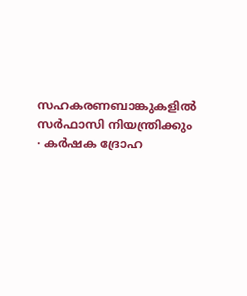സഹകരണബാങ്കുകളില്‍ സര്‍ഫാസി നിയന്ത്രിക്കും
· കര്‍ഷക ദ്രോഹ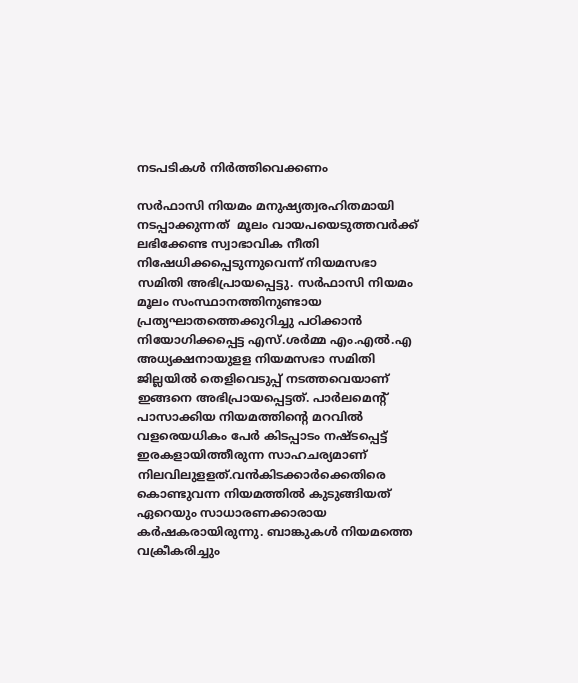നടപടികള്‍ നിര്‍ത്തിവെക്കണം

സര്‍ഫാസി നിയമം മനുഷ്യത്വരഹിതമായി നടപ്പാക്കുന്നത്  മൂലം വായപയെടുത്തവര്‍ക്ക് ലഭിക്കേണ്ട സ്വാഭാവിക നീതി നിഷേധിക്കപ്പെടുന്നുവെന്ന് നിയമസഭാ സമിതി അഭിപ്രായപ്പെട്ടു. സര്‍ഫാസി നിയമം മൂലം സംസ്ഥാനത്തിനുണ്ടായ പ്രത്യഘാതത്തെക്കുറിച്ചു പഠിക്കാന്‍ നിയോഗിക്കപ്പെട്ട എസ്.ശര്‍മ്മ എം.എല്‍.എ അധ്യക്ഷനായുളള നിയമസഭാ സമിതി  ജില്ലയില്‍ തെളിവെടുപ്പ് നടത്തവെയാണ് ഇങ്ങനെ അഭിപ്രായപ്പെട്ടത്. പാര്‍ലമെന്റ് പാസാക്കിയ നിയമത്തിന്റെ മറവില്‍ വളരെയധികം പേര്‍ കിടപ്പാടം നഷ്ടപ്പെട്ട് ഇരകളായിത്തീരുന്ന സാഹചര്യമാണ് നിലവിലുളളത്.വന്‍കിടക്കാര്‍ക്കെതിരെ കൊണ്ടുവന്ന നിയമത്തില്‍ കുടുങ്ങിയത് ഏറെയും സാധാരണക്കാരായ കര്‍ഷകരായിരുന്നു. ബാങ്കുകള്‍ നിയമത്തെ വക്രീകരിച്ചും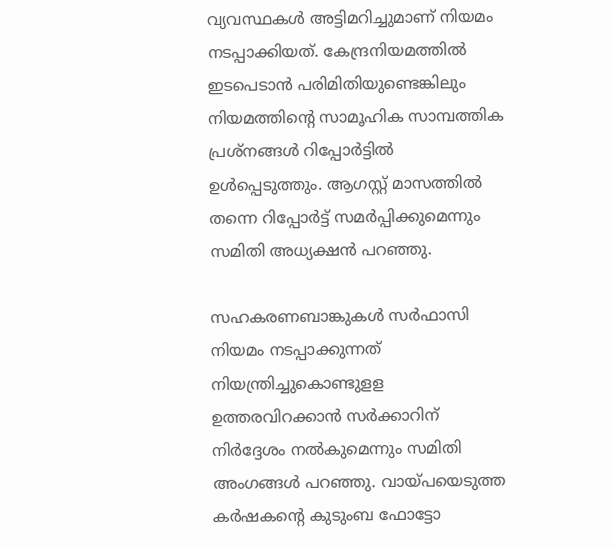വ്യവസ്ഥകള്‍ അട്ടിമറിച്ചുമാണ് നിയമം നടപ്പാക്കിയത്. കേന്ദ്രനിയമത്തില്‍ ഇടപെടാന്‍ പരിമിതിയുണ്ടെങ്കിലും നിയമത്തിന്റെ സാമൂഹിക സാമ്പത്തിക പ്രശ്‌നങ്ങള്‍ റിപ്പോര്‍ട്ടില്‍ ഉള്‍പ്പെടുത്തും. ആഗസ്റ്റ് മാസത്തില്‍ തന്നെ റിപ്പോര്‍ട്ട് സമര്‍പ്പിക്കുമെന്നും സമിതി അധ്യക്ഷന്‍ പറഞ്ഞു.

സഹകരണബാങ്കുകള്‍ സര്‍ഫാസി നിയമം നടപ്പാക്കുന്നത് നിയന്ത്രിച്ചുകൊണ്ടുളള ഉത്തരവിറക്കാന്‍ സര്‍ക്കാറിന് നിര്‍ദ്ദേശം നല്‍കുമെന്നും സമിതി അംഗങ്ങള്‍ പറഞ്ഞു. വായ്പയെടുത്ത കര്‍ഷകന്റെ കുടുംബ ഫോട്ടോ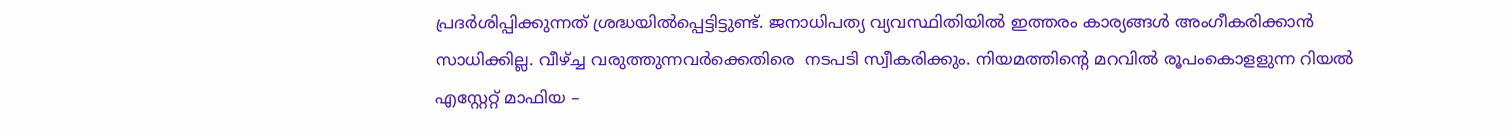പ്രദര്‍ശിപ്പിക്കുന്നത് ശ്രദ്ധയില്‍പ്പെട്ടിട്ടുണ്ട്. ജനാധിപത്യ വ്യവസ്ഥിതിയില്‍ ഇത്തരം കാര്യങ്ങള്‍ അംഗീകരിക്കാന്‍ സാധിക്കില്ല. വീഴ്ച്ച വരുത്തുന്നവര്‍ക്കെതിരെ  നടപടി സ്വീകരിക്കും. നിയമത്തിന്റെ മറവില്‍ രൂപംകൊളളുന്ന റിയല്‍ എസ്റ്റേറ്റ് മാഫിയ –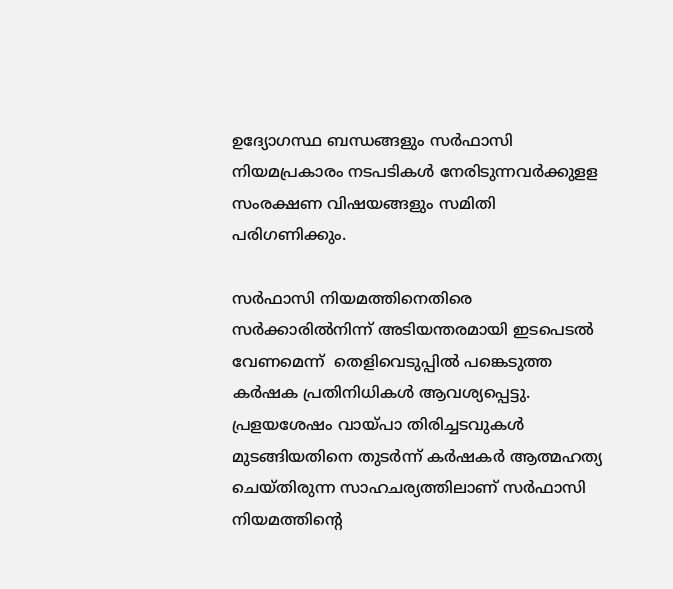ഉദ്യോഗസ്ഥ ബന്ധങ്ങളും സര്‍ഫാസി നിയമപ്രകാരം നടപടികള്‍ നേരിടുന്നവര്‍ക്കുളള സംരക്ഷണ വിഷയങ്ങളും സമിതി പരിഗണിക്കും.

സര്‍ഫാസി നിയമത്തിനെതിരെ സര്‍ക്കാരില്‍നിന്ന് അടിയന്തരമായി ഇടപെടല്‍ വേണമെന്ന്  തെളിവെടുപ്പില്‍ പങ്കെടുത്ത കര്‍ഷക പ്രതിനിധികള്‍ ആവശ്യപ്പെട്ടു. പ്രളയശേഷം വായ്പാ തിരിച്ചടവുകള്‍ മുടങ്ങിയതിനെ തുടര്‍ന്ന് കര്‍ഷകര്‍ ആത്മഹത്യ ചെയ്തിരുന്ന സാഹചര്യത്തിലാണ് സര്‍ഫാസി നിയമത്തിന്റെ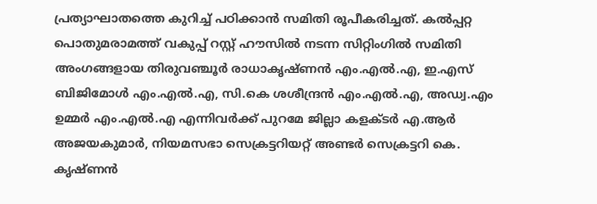പ്രത്യാഘാതത്തെ കുറിച്ച് പഠിക്കാന്‍ സമിതി രൂപീകരിച്ചത്. കല്‍പ്പറ്റ പൊതുമരാമത്ത് വകുപ്പ് റസ്റ്റ് ഹൗസില്‍ നടന്ന സിറ്റിംഗില്‍ സമിതി അംഗങ്ങളായ തിരുവഞ്ചൂര്‍ രാധാകൃഷ്ണന്‍ എം.എല്‍.എ, ഇ.എസ് ബിജിമോള്‍ എം.എല്‍.എ, സി.കെ ശശീന്ദ്രന്‍ എം.എല്‍.എ, അഡ്വ.എം ഉമ്മര്‍ എം.എല്‍.എ എന്നിവര്‍ക്ക് പുറമേ ജില്ലാ കളക്ടര്‍ എ.ആര്‍ അജയകുമാര്‍, നിയമസഭാ സെക്രട്ടറിയറ്റ് അണ്ടര്‍ സെക്രട്ടറി കെ. കൃഷ്ണന്‍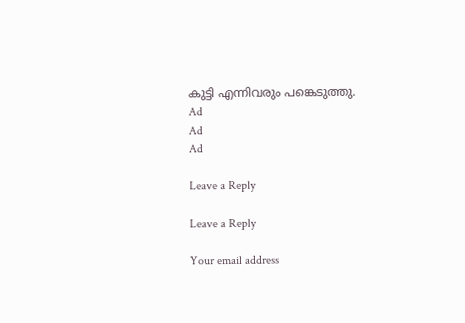കുട്ടി എന്നിവരും പങ്കെടുത്തു.
Ad
Ad
Ad

Leave a Reply

Leave a Reply

Your email address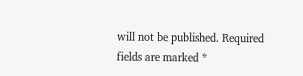will not be published. Required fields are marked *